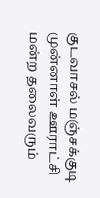குடவாசல் மஞ்சக்குடி முன்னாள் ஊராட்சி மன்ற தலைவரும்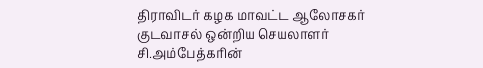திராவிடர் கழக மாவட்ட ஆலோசகர் குடவாசல் ஒன்றிய செயலாளர் சி.அம்பேத்கரின்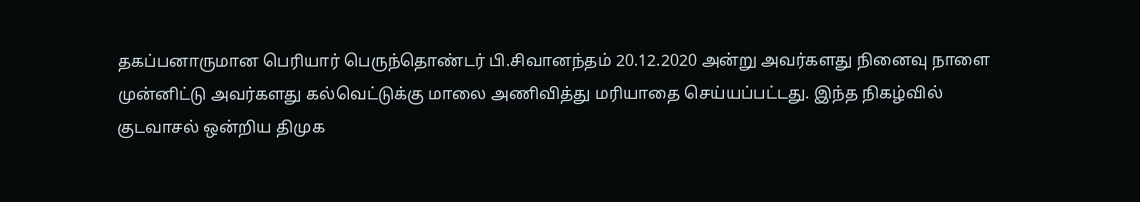தகப்பனாருமான பெரியார் பெருந்தொண்டர் பி.சிவானந்தம் 20.12.2020 அன்று அவர்களது நினைவு நாளை முன்னிட்டு அவர்களது கல்வெட்டுக்கு மாலை அணிவித்து மரியாதை செய்யப்பட்டது. இந்த நிகழ்வில் குடவாசல் ஒன்றிய திமுக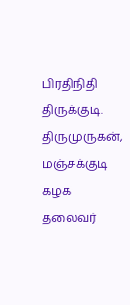பிரதிநிதி திருக்குடி. திருமுருகன், மஞ்சக்குடி கழக தலைவர்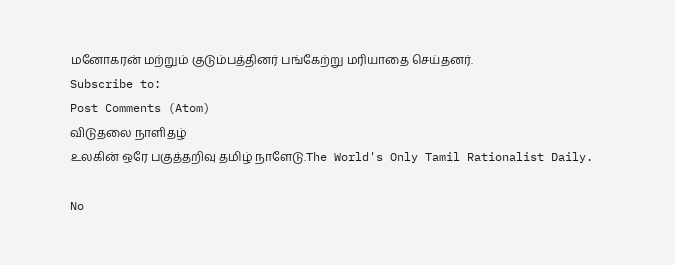மனோகரன் மற்றும் குடும்பத்தினர் பங்கேற்று மரியாதை செய்தனர்.
Subscribe to:
Post Comments (Atom)
விடுதலை நாளிதழ்
உலகின் ஒரே பகுத்தறிவு தமிழ் நாளேடு.The World's Only Tamil Rationalist Daily.

No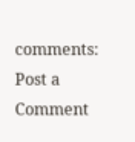comments:
Post a Comment